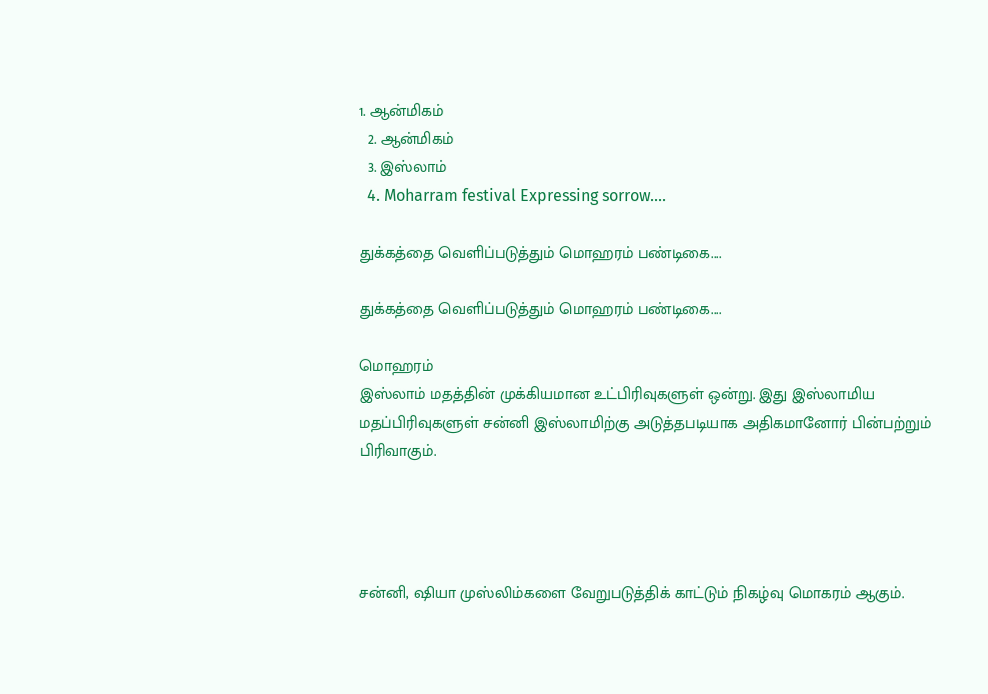1. ஆன்மிகம்
  2. ஆன்மிகம்
  3. இஸ்லாம்
  4. Moharram festival Expressing sorrow....

துக்கத்தை வெளிப்படுத்தும் மொஹரம் பண்டிகை....

துக்கத்தை வெளிப்படுத்தும் மொஹரம் பண்டிகை....

மொஹரம்
இஸ்லாம் மதத்தின் முக்கியமான உட்பிரிவுகளுள் ஒன்று. இது இஸ்லாமிய மதப்பிரிவுகளுள் சன்னி இஸ்லாமிற்கு அடுத்தபடியாக அதிகமானோர் பின்பற்றும் பிரிவாகும்.




சன்னி, ஷியா முஸ்லிம்களை வேறுபடுத்திக் காட்டும் நிகழ்வு மொகரம் ஆகும்.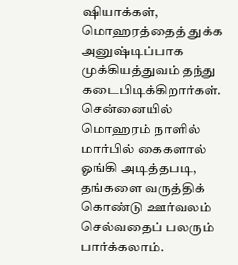ஷியாக்கள், மொஹரத்தைத் துக்க அனுஷ்டிப்பாக முக்கியத்துவம் தந்து கடைபிடிக்கிறார்கள். சென்னையில் மொஹரம் நாளில் மார்பில் கைகளால் ஓங்கி அடித்தபடி, தங்களை வருத்திக் கொண்டு ஊர்வலம் செல்வதைப் பலரும் பார்க்கலாம்.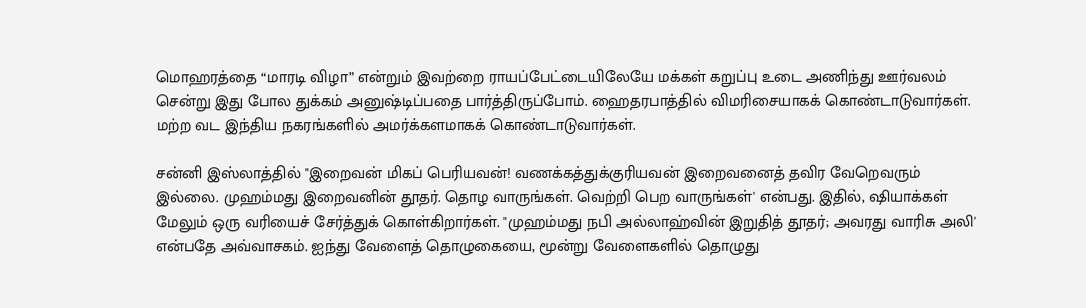மொஹரத்தை “மாரடி விழா” என்றும் இவற்றை ராயப்பேட்டையிலேயே மக்கள் கறுப்பு உடை அணிந்து ஊர்வலம் சென்று இது போல துக்கம் அனுஷ்டிப்பதை பார்த்திருப்போம். ஹைதரபாத்தில் விமரிசையாகக் கொண்டாடுவார்கள். மற்ற வட இந்திய நகரங்களில் அமர்க்களமாகக் கொண்டாடுவார்கள்.

சன்னி இஸ்லாத்தில் "இறைவன் மிகப் பெரியவன்! வணக்கத்துக்குரியவன் இறைவனைத் தவிர வேறெவரும் இல்லை. முஹம்மது இறைவனின் தூதர். தொழ வாருங்கள். வெற்றி பெற வாருங்கள்' என்பது. இதில், ஷியாக்கள் மேலும் ஒரு வரியைச் சேர்த்துக் கொள்கிறார்கள். "முஹம்மது நபி அல்லாஹ்வின் இறுதித் தூதர்; அவரது வாரிசு அலி' என்பதே அவ்வாசகம். ஐந்து வேளைத் தொழுகையை, மூன்று வேளைகளில் தொழுது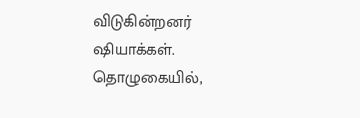விடுகின்றனர் ஷியாக்கள். தொழுகையில்,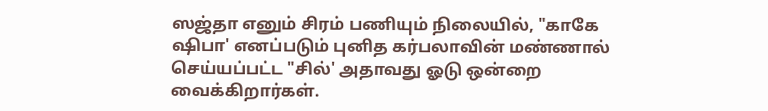ஸஜ்தா எனும் சிரம் பணியும் நிலையில், "காகே ஷிபா' எனப்படும் புனித கர்பலாவின் மண்ணால் செய்யப்பட்ட "சில்' அதாவது ஓடு ஒன்றை வைக்கிறார்கள்.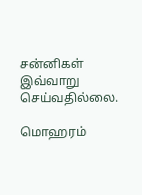சன்னிகள் இவ்வாறு செய்வதில்லை.

மொஹரம்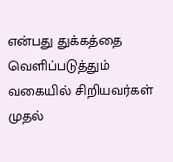என்பது துக்கத்தை வெளிப்படுத்தும் வகையில் சிறியவர்கள் முதல்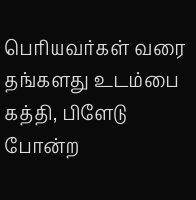பெரியவர்கள் வரை தங்களது உடம்பை கத்தி, பிளேடு போன்ற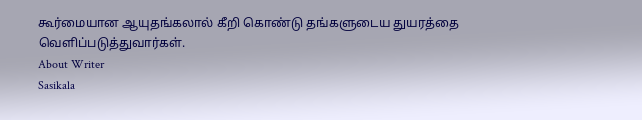கூர்மையான ஆயுதங்கலால் கீறி கொண்டு தங்களுடைய துயரத்தை வெளிப்படுத்துவார்கள்.
About Writer
Sasikala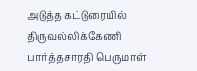அடுத்த கட்டுரையில்
திருவல்லிக்கேணி பார்த்தசாரதி பெருமாள்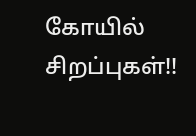கோயில் சிறப்புகள்!!